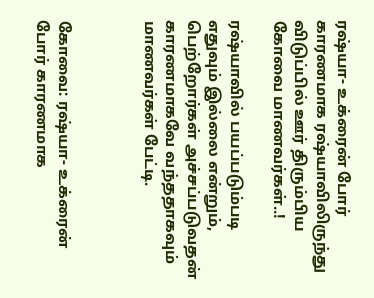ரஷ்யா- உக்ரைன் போர் காரணமாக ரஷ்யாவிலிருந்து விடுப்பில் ஊர் திரும்பிய கோவை மாணவர்கள்..!

ரஷ்யாவில் பயப்படும்படி எதுவும் இல்லை என்றும், பெற்றோர்கள் அச்சப்படுவதன் காரணமாகவே வந்ததாகவும் மாணவர்கள் பேட்டி.



கோவை: ரஷ்யா- உக்ரைன் போர் காரணமாக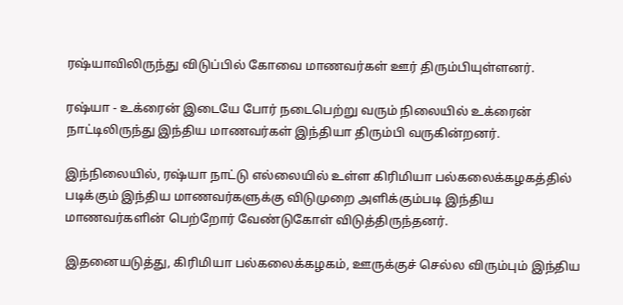ரஷ்யாவிலிருந்து விடுப்பில் கோவை மாணவர்கள் ஊர் திரும்பியுள்ளனர்.

ரஷ்யா - உக்ரைன் இடையே போர் நடைபெற்று வரும் நிலையில் உக்ரைன் நாட்டிலிருந்து இந்திய மாணவர்கள் இந்தியா திரும்பி வருகின்றனர்.

இந்நிலையில், ரஷ்யா நாட்டு எல்லையில் உள்ள கிரிமியா பல்கலைக்கழகத்தில் படிக்கும் இந்திய மாணவர்களுக்கு விடுமுறை அளிக்கும்படி இந்திய மாணவர்களின் பெற்றோர் வேண்டுகோள் விடுத்திருந்தனர்.

இதனையடுத்து, கிரிமியா பல்கலைக்கழகம், ஊருக்குச் செல்ல விரும்பும் இந்திய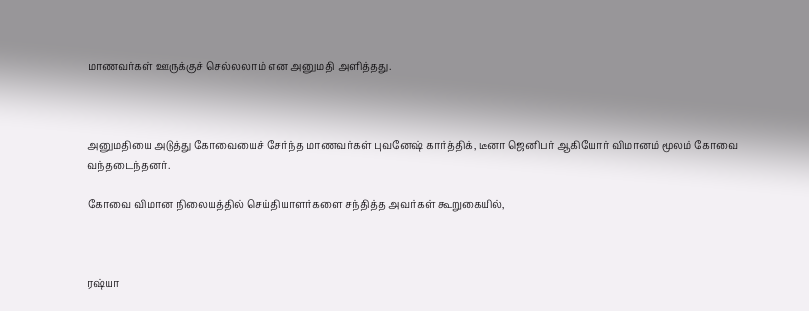மாணவர்கள் ஊருக்குச் செல்லலாம் என அனுமதி அளித்தது.



அனுமதியை அடுத்து கோவையைச் சேர்ந்த மாணவர்கள் புவனேஷ் கார்த்திக், டீனா ஜெனிபர் ஆகியோர் விமானம் மூலம் கோவை வந்தடைந்தனர்.

கோவை விமான நிலையத்தில் செய்தியாளர்களை சந்தித்த அவர்கள் கூறுகையில்,



ரஷ்யா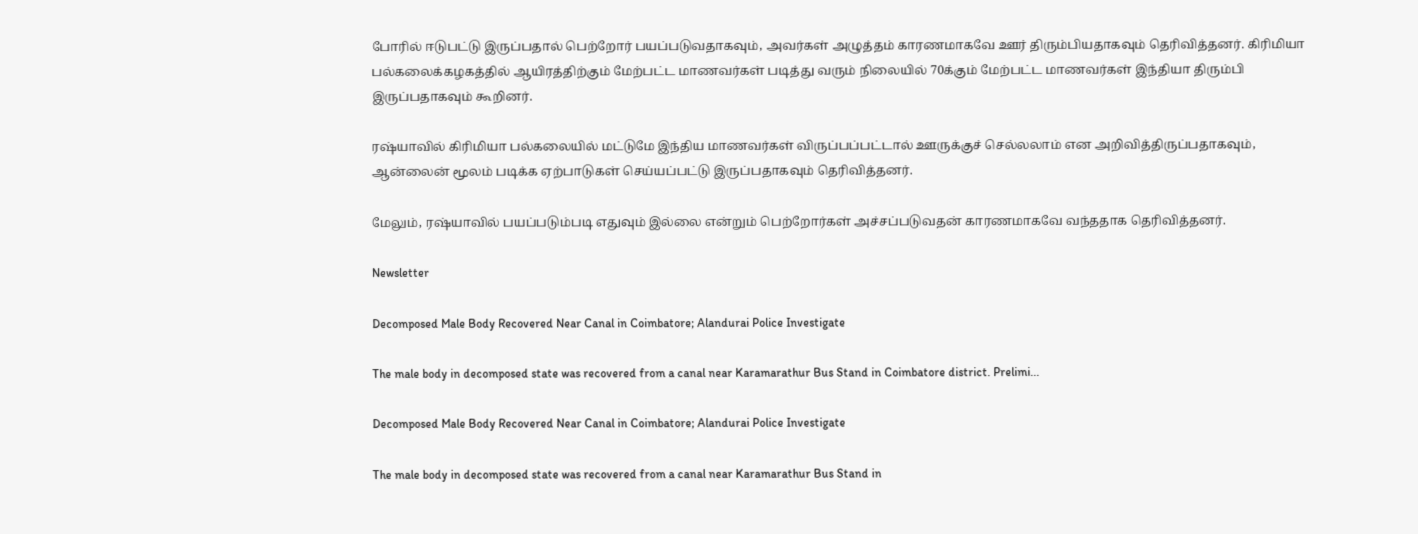போரில் ஈடுபட்டு இருப்பதால் பெற்றோர் பயப்படுவதாகவும், அவர்கள் அழுத்தம் காரணமாகவே ஊர் திரும்பியதாகவும் தெரிவித்தனர். கிரிமியா பல்கலைக்கழகத்தில் ஆயிரத்திற்கும் மேற்பட்ட மாணவர்கள் படித்து வரும் நிலையில் 70க்கும் மேற்பட்ட மாணவர்கள் இந்தியா திரும்பி இருப்பதாகவும் கூறினர்.

ரஷ்யாவில் கிரிமியா பல்கலையில் மட்டுமே இந்திய மாணவர்கள் விருப்பப்பட்டால் ஊருக்குச் செல்லலாம் என அறிவித்திருப்பதாகவும், ஆன்லைன் மூலம் படிக்க ஏற்பாடுகள் செய்யப்பட்டு இருப்பதாகவும் தெரிவித்தனர்.

மேலும், ரஷ்யாவில் பயப்படும்படி எதுவும் இல்லை என்றும் பெற்றோர்கள் அச்சப்படுவதன் காரணமாகவே வந்ததாக தெரிவித்தனர்.

Newsletter

Decomposed Male Body Recovered Near Canal in Coimbatore; Alandurai Police Investigate

The male body in decomposed state was recovered from a canal near Karamarathur Bus Stand in Coimbatore district. Prelimi...

Decomposed Male Body Recovered Near Canal in Coimbatore; Alandurai Police Investigate

The male body in decomposed state was recovered from a canal near Karamarathur Bus Stand in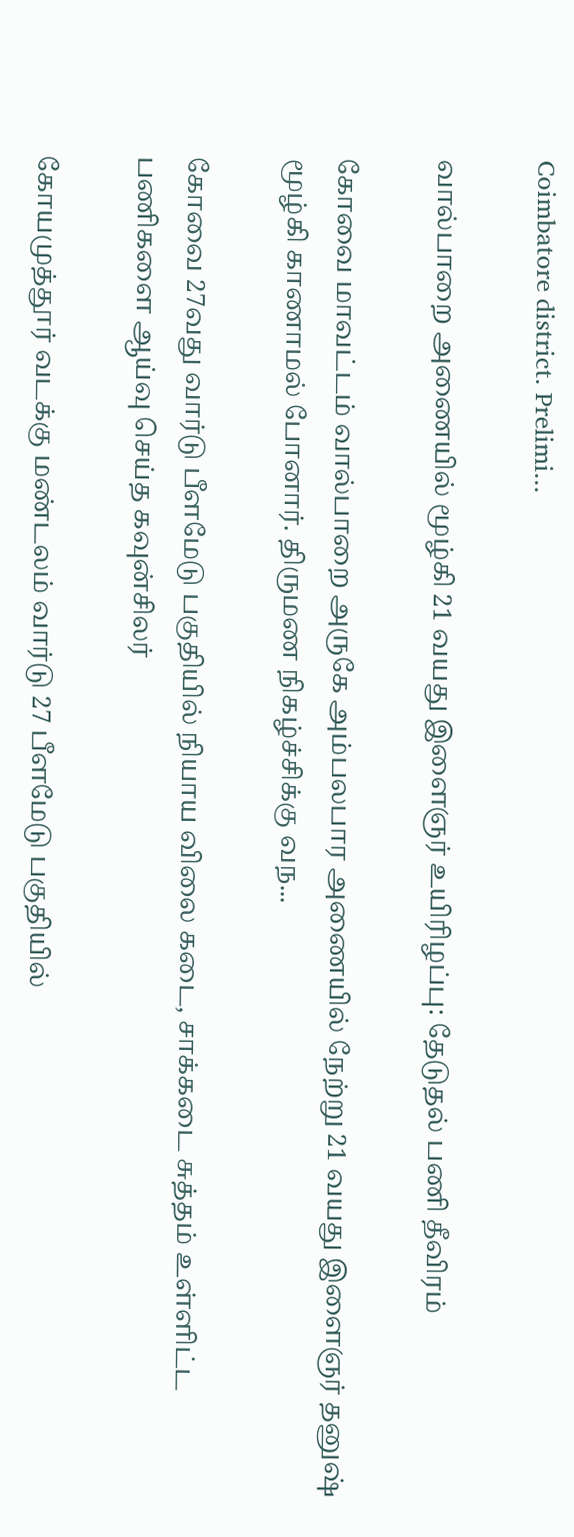Coimbatore district. Prelimi...

வால்பாறை அணையில் மூழ்கி 21 வயது இளைஞர் உயிரிழப்பு: தேடுதல் பணி தீவிரம்

கோவை மாவட்டம் வால்பாறை அருகே அம்பலபார அணையில் நேற்று 21 வயது இளைஞர் தனுஷ் மூழ்கி காணாமல் போனார். திருமண நிகழ்ச்சிக்கு வந...

கோவை 27வது வார்டு பீளமேடு பகுதியில் நியாய விலை கடை, சாக்கடை சுத்தம் உள்ளிட்ட பணிகளை ஆய்வு செய்த கவுன்சிலர்

கோயமுத்தூர் வடக்கு மண்டலம் வார்டு 27 பீளமேடு பகுதியில்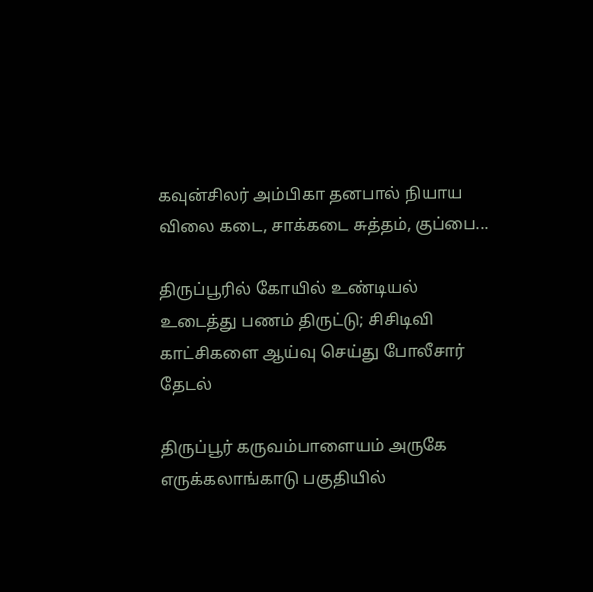கவுன்சிலர் அம்பிகா தனபால் நியாய விலை கடை, சாக்கடை சுத்தம், குப்பை...

திருப்பூரில் கோயில் உண்டியல் உடைத்து பணம் திருட்டு; சிசிடிவி காட்சிகளை ஆய்வு செய்து போலீசார் தேடல்

திருப்பூர் கருவம்பாளையம் அருகே எருக்கலாங்காடு பகுதியில்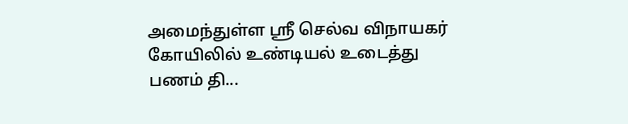அமைந்துள்ள ஸ்ரீ செல்வ விநாயகர் கோயிலில் உண்டியல் உடைத்து பணம் தி...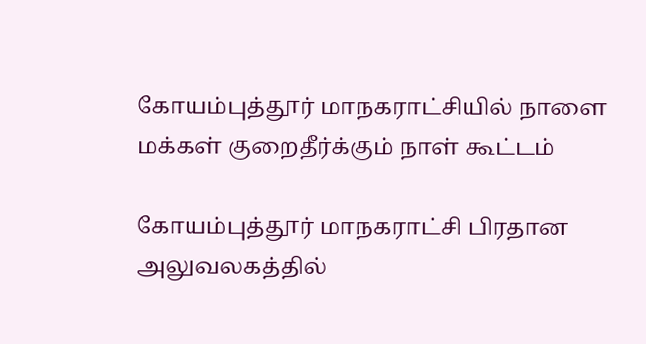கோயம்புத்தூர் மாநகராட்சியில் நாளை மக்கள் குறைதீர்க்கும் நாள் கூட்டம்

கோயம்புத்தூர் மாநகராட்சி பிரதான அலுவலகத்தில்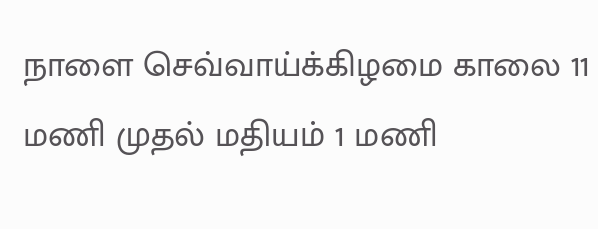நாளை செவ்வாய்க்கிழமை காலை 11 மணி முதல் மதியம் 1 மணி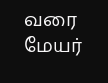வரை மேயர்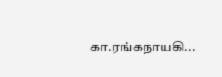கா.ரங்கநாயகி...